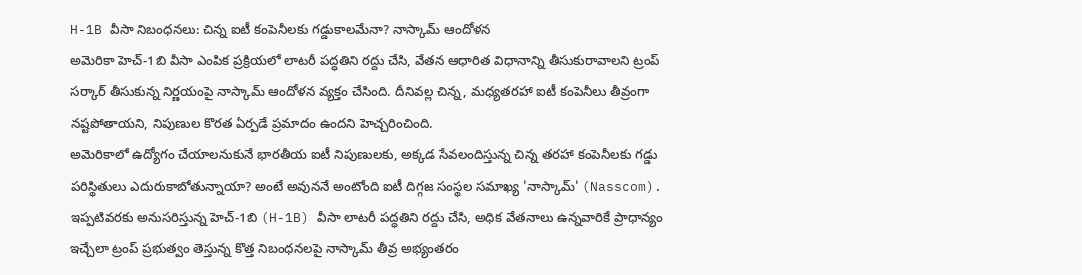H-1B వీసా నిబంధనలు: చిన్న ఐటీ కంపెనీలకు గడ్డుకాలమేనా? నాస్కామ్ ఆందోళన
అమెరికా హెచ్-1బి వీసా ఎంపిక ప్రక్రియలో లాటరీ పద్ధతిని రద్దు చేసి, వేతన ఆధారిత విధానాన్ని తీసుకురావాలని ట్రంప్ సర్కార్ తీసుకున్న నిర్ణయంపై నాస్కామ్ ఆందోళన వ్యక్తం చేసింది. దీనివల్ల చిన్న, మధ్యతరహా ఐటీ కంపెనీలు తీవ్రంగా నష్టపోతాయని, నిపుణుల కొరత ఏర్పడే ప్రమాదం ఉందని హెచ్చరించింది.
అమెరికాలో ఉద్యోగం చేయాలనుకునే భారతీయ ఐటీ నిపుణులకు, అక్కడ సేవలందిస్తున్న చిన్న తరహా కంపెనీలకు గడ్డు పరిస్థితులు ఎదురుకాబోతున్నాయా? అంటే అవుననే అంటోంది ఐటీ దిగ్గజ సంస్థల సమాఖ్య 'నాస్కామ్' (Nasscom). ఇప్పటివరకు అనుసరిస్తున్న హెచ్-1బి (H-1B) వీసా లాటరీ పద్ధతిని రద్దు చేసి, అధిక వేతనాలు ఉన్నవారికే ప్రాధాన్యం ఇచ్చేలా ట్రంప్ ప్రభుత్వం తెస్తున్న కొత్త నిబంధనలపై నాస్కామ్ తీవ్ర అభ్యంతరం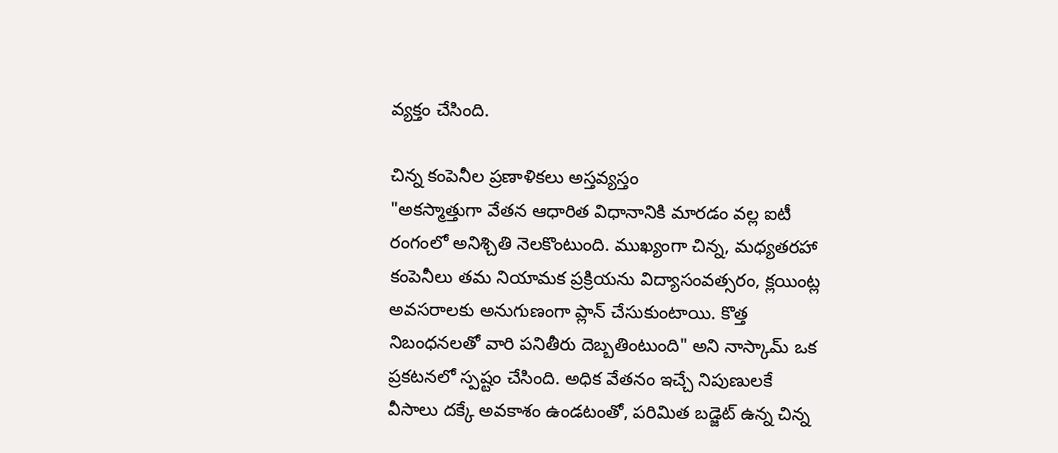వ్యక్తం చేసింది.

చిన్న కంపెనీల ప్రణాళికలు అస్తవ్యస్తం
"అకస్మాత్తుగా వేతన ఆధారిత విధానానికి మారడం వల్ల ఐటీ రంగంలో అనిశ్చితి నెలకొంటుంది. ముఖ్యంగా చిన్న, మధ్యతరహా కంపెనీలు తమ నియామక ప్రక్రియను విద్యాసంవత్సరం, క్లయింట్ల అవసరాలకు అనుగుణంగా ప్లాన్ చేసుకుంటాయి. కొత్త నిబంధనలతో వారి పనితీరు దెబ్బతింటుంది" అని నాస్కామ్ ఒక ప్రకటనలో స్పష్టం చేసింది. అధిక వేతనం ఇచ్చే నిపుణులకే వీసాలు దక్కే అవకాశం ఉండటంతో, పరిమిత బడ్జెట్ ఉన్న చిన్న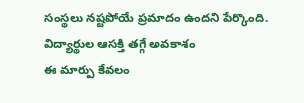సంస్థలు నష్టపోయే ప్రమాదం ఉందని పేర్కొంది.
విద్యార్థుల ఆసక్తి తగ్గే అవకాశం
ఈ మార్పు కేవలం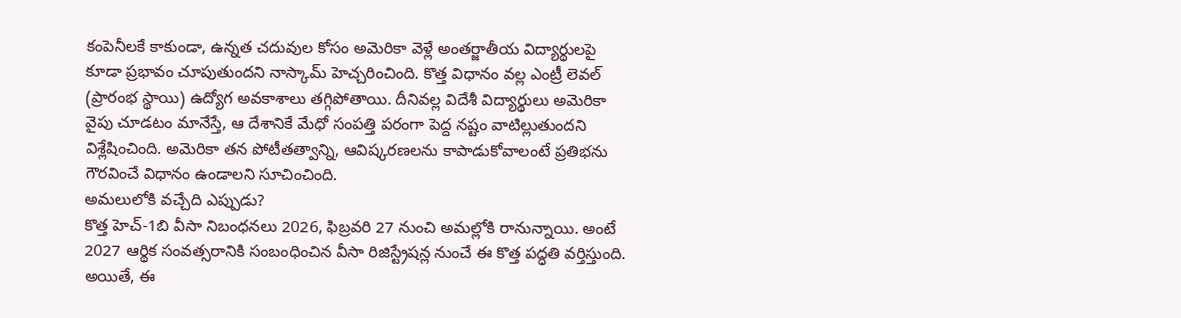కంపెనీలకే కాకుండా, ఉన్నత చదువుల కోసం అమెరికా వెళ్లే అంతర్జాతీయ విద్యార్థులపై కూడా ప్రభావం చూపుతుందని నాస్కామ్ హెచ్చరించింది. కొత్త విధానం వల్ల ఎంట్రీ లెవల్ (ప్రారంభ స్థాయి) ఉద్యోగ అవకాశాలు తగ్గిపోతాయి. దీనివల్ల విదేశీ విద్యార్థులు అమెరికా వైపు చూడటం మానేస్తే, ఆ దేశానికే మేధో సంపత్తి పరంగా పెద్ద నష్టం వాటిల్లుతుందని విశ్లేషించింది. అమెరికా తన పోటీతత్వాన్ని, ఆవిష్కరణలను కాపాడుకోవాలంటే ప్రతిభను గౌరవించే విధానం ఉండాలని సూచించింది.
అమలులోకి వచ్చేది ఎప్పుడు?
కొత్త హెచ్-1బి వీసా నిబంధనలు 2026, ఫిబ్రవరి 27 నుంచి అమల్లోకి రానున్నాయి. అంటే 2027 ఆర్థిక సంవత్సరానికి సంబంధించిన వీసా రిజిస్ట్రేషన్ల నుంచే ఈ కొత్త పద్ధతి వర్తిస్తుంది. అయితే, ఈ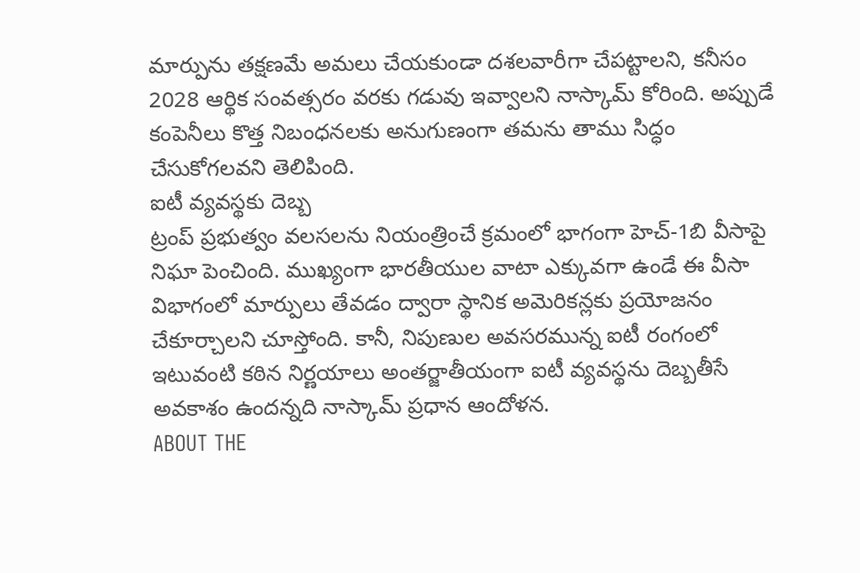మార్పును తక్షణమే అమలు చేయకుండా దశలవారీగా చేపట్టాలని, కనీసం 2028 ఆర్థిక సంవత్సరం వరకు గడువు ఇవ్వాలని నాస్కామ్ కోరింది. అప్పుడే కంపెనీలు కొత్త నిబంధనలకు అనుగుణంగా తమను తాము సిద్ధం చేసుకోగలవని తెలిపింది.
ఐటీ వ్యవస్థకు దెబ్బ
ట్రంప్ ప్రభుత్వం వలసలను నియంత్రించే క్రమంలో భాగంగా హెచ్-1బి వీసాపై నిఘా పెంచింది. ముఖ్యంగా భారతీయుల వాటా ఎక్కువగా ఉండే ఈ వీసా విభాగంలో మార్పులు తేవడం ద్వారా స్థానిక అమెరికన్లకు ప్రయోజనం చేకూర్చాలని చూస్తోంది. కానీ, నిపుణుల అవసరమున్న ఐటీ రంగంలో ఇటువంటి కఠిన నిర్ణయాలు అంతర్జాతీయంగా ఐటీ వ్యవస్థను దెబ్బతీసే అవకాశం ఉందన్నది నాస్కామ్ ప్రధాన ఆందోళన.
ABOUT THE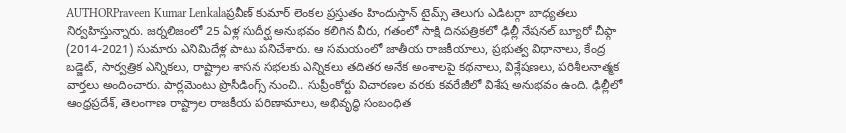AUTHORPraveen Kumar Lenkalaప్రవీణ్ కుమార్ లెంకల ప్రస్తుతం హిందుస్తాన్ టైమ్స్ తెలుగు ఎడిటర్గా బాధ్యతలు నిర్వహిస్తున్నారు. జర్నలిజంలో 25 ఏళ్ల సుదీర్ఘ అనుభవం కలిగిన వీరు, గతంలో సాక్షి దినపత్రికలో ఢిల్లీ నేషనల్ బ్యూరో చీఫ్గా (2014-2021) సుమారు ఎనిమిదేళ్ల పాటు పనిచేశారు. ఆ సమయంలో జాతీయ రాజకీయాలు, ప్రభుత్వ విధానాలు, కేంద్ర బడ్జెట్, సార్వత్రిక ఎన్నికలు, రాష్ట్రాల శాసన సభలకు ఎన్నికలు తదితర అనేక అంశాలపై కథనాలు, విశ్లేషణలు, పరిశీలనాత్మక వార్తలు అందించారు. పార్లమెంటు ప్రొసీడింగ్స్ నుంచి.. సుప్రీంకోర్టు విచారణల వరకు కవరేజీలో విశేష అనుభవం ఉంది. ఢిల్లీలో ఆంధ్రప్రదేశ్, తెలంగాణ రాష్ట్రాల రాజకీయ పరిణామాలు, అభివృద్ధి సంబంధిత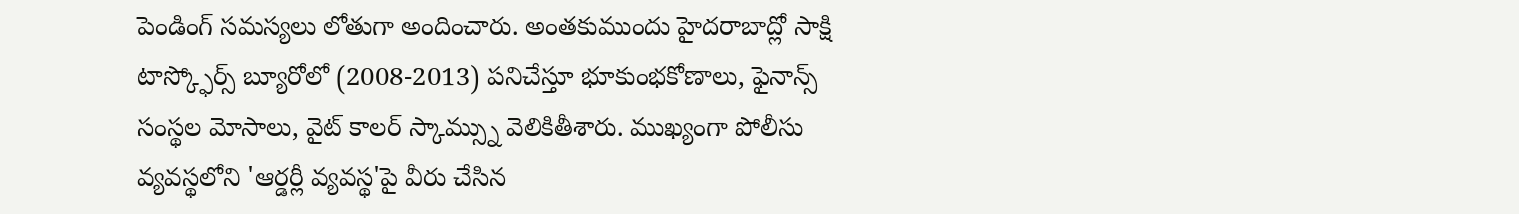పెండింగ్ సమస్యలు లోతుగా అందించారు. అంతకుముందు హైదరాబాద్లో సాక్షి టాస్క్ఫోర్స్ బ్యూరోలో (2008-2013) పనిచేస్తూ భూకుంభకోణాలు, ఫైనాన్స్ సంస్థల మోసాలు, వైట్ కాలర్ స్కామ్స్ను వెలికితీశారు. ముఖ్యంగా పోలీసు వ్యవస్థలోని 'ఆర్డర్లీ వ్యవస్థ'పై వీరు చేసిన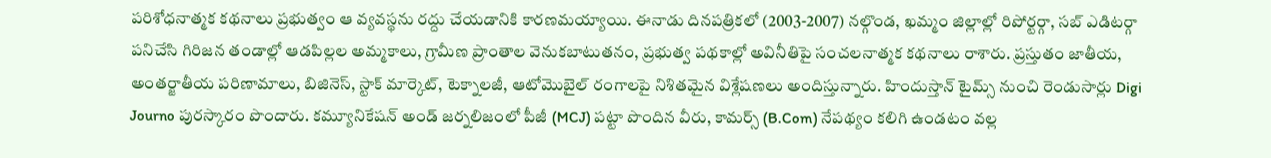పరిశోధనాత్మక కథనాలు ప్రభుత్వం ఆ వ్యవస్థను రద్దు చేయడానికి కారణమయ్యాయి. ఈనాడు దినపత్రికలో (2003-2007) నల్గొండ, ఖమ్మం జిల్లాల్లో రిపోర్టర్గా, సబ్ ఎడిటర్గా పనిచేసి గిరిజన తండాల్లో ఆడపిల్లల అమ్మకాలు, గ్రామీణ ప్రాంతాల వెనుకబాటుతనం, ప్రభుత్వ పథకాల్లో అవినీతిపై సంచలనాత్మక కథనాలు రాశారు. ప్రస్తుతం జాతీయ, అంతర్జాతీయ పరిణామాలు, బిజినెస్, స్టాక్ మార్కెట్, టెక్నాలజీ, ఆటోమొబైల్ రంగాలపై నిశితమైన విశ్లేషణలు అందిస్తున్నారు. హిందుస్తాన్ టైమ్స్ నుంచి రెండుసార్లు Digi Journo పురస్కారం పొందారు. కమ్యూనికేషన్ అండ్ జర్నలిజంలో పీజీ (MCJ) పట్టా పొందిన వీరు, కామర్స్ (B.Com) నేపథ్యం కలిగి ఉండటం వల్ల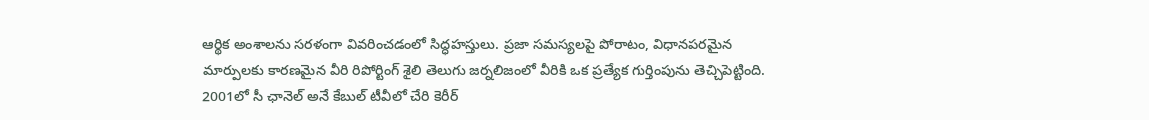ఆర్థిక అంశాలను సరళంగా వివరించడంలో సిద్ధహస్తులు. ప్రజా సమస్యలపై పోరాటం, విధానపరమైన మార్పులకు కారణమైన వీరి రిపోర్టింగ్ శైలి తెలుగు జర్నలిజంలో వీరికి ఒక ప్రత్యేక గుర్తింపును తెచ్చిపెట్టింది. 2001లో సీ ఛానెల్ అనే కేబుల్ టీవీలో చేరి కెరీర్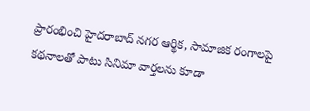ప్రారంభించి హైదరాబాద్ నగర ఆర్థిక, సామాజిక రంగాలపై కథనాలతో పాటు సినిమా వార్తలను కూడా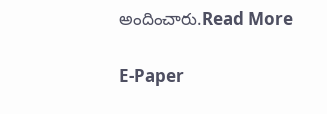అందించారు.Read More

E-Paper